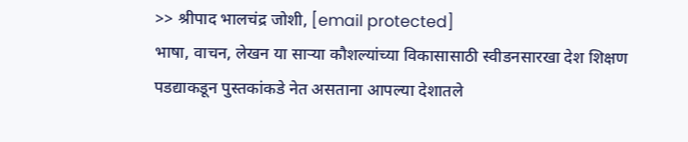>> श्रीपाद भालचंद्र जोशी, [email protected]
भाषा, वाचन, लेखन या साऱ्या कौशल्यांच्या विकासासाठी स्वीडनसारखा देश शिक्षण पडद्याकडून पुस्तकांकडे नेत असताना आपल्या देशातले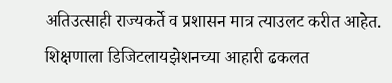अतिउत्साही राज्यकर्ते व प्रशासन मात्र त्याउलट करीत आहेत. शिक्षणाला डिजिटलायझेशनच्या आहारी ढकलत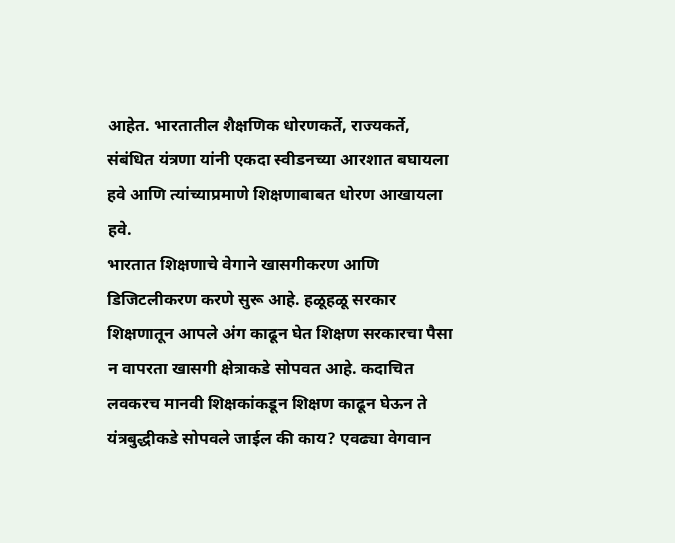आहेत. भारतातील शैक्षणिक धोरणकर्ते, राज्यकर्ते, संबंधित यंत्रणा यांनी एकदा स्वीडनच्या आरशात बघायला हवे आणि त्यांच्याप्रमाणे शिक्षणाबाबत धोरण आखायला हवे.
भारतात शिक्षणाचे वेगाने खासगीकरण आणि डिजिटलीकरण करणे सुरू आहे. हळूहळू सरकार शिक्षणातून आपले अंग काढून घेत शिक्षण सरकारचा पैसा न वापरता खासगी क्षेत्राकडे सोपवत आहे. कदाचित लवकरच मानवी शिक्षकांकडून शिक्षण काढून घेऊन ते यंत्रबुद्धीकडे सोपवले जाईल की काय? एवढ्या वेगवान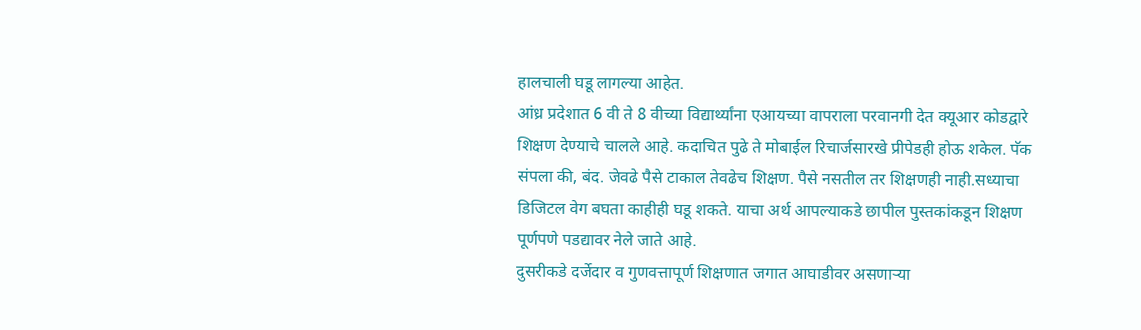हालचाली घडू लागल्या आहेत.
आंध्र प्रदेशात 6 वी ते 8 वीच्या विद्यार्थ्यांना एआयच्या वापराला परवानगी देत क्यूआर कोडद्वारे शिक्षण देण्याचे चालले आहे. कदाचित पुढे ते मोबाईल रिचार्जसारखे प्रीपेडही होऊ शकेल. पॅक संपला की, बंद. जेवढे पैसे टाकाल तेवढेच शिक्षण. पैसे नसतील तर शिक्षणही नाही.सध्याचा डिजिटल वेग बघता काहीही घडू शकते. याचा अर्थ आपल्याकडे छापील पुस्तकांकडून शिक्षण पूर्णपणे पडद्यावर नेले जाते आहे.
दुसरीकडे दर्जेदार व गुणवत्तापूर्ण शिक्षणात जगात आघाडीवर असणाऱ्या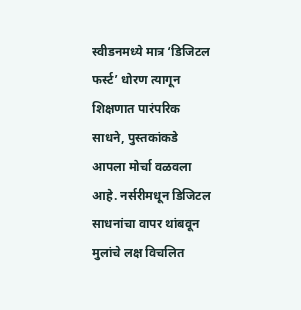स्वीडनमध्ये मात्र ‘डिजिटल फर्स्ट’ धोरण त्यागून शिक्षणात पारंपरिक साधने, पुस्तकांकडे आपला मोर्चा वळवला आहे. नर्सरीमधून डिजिटल साधनांचा वापर थांबवून मुलांचे लक्ष विचलित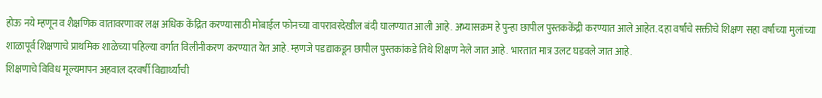होऊ नये म्हणून व शैक्षणिक वातावरणावर लक्ष अधिक केंद्रित करण्यासाठी मोबाईल फोनच्या वापरावरदेखील बंदी घालण्यात आली आहे. अभ्यासक्रम हे पुन्हा छापील पुस्तककेंद्री करण्यात आले आहेत. दहा वर्षांचे सक्तीचे शिक्षण सहा वर्षांच्या मुलांच्या शाळापूर्व शिक्षणाचे प्राथमिक शाळेच्या पहिल्या वर्गात विलीनीकरण करण्यात येत आहे. म्हणजे पडद्याकडून छापील पुस्तकांकडे तिथे शिक्षण नेले जात आहे. भारतात मात्र उलट घडवले जात आहे.
शिक्षणाचे विविध मूल्यमापन अहवाल दरवर्षी विद्यार्थ्यांची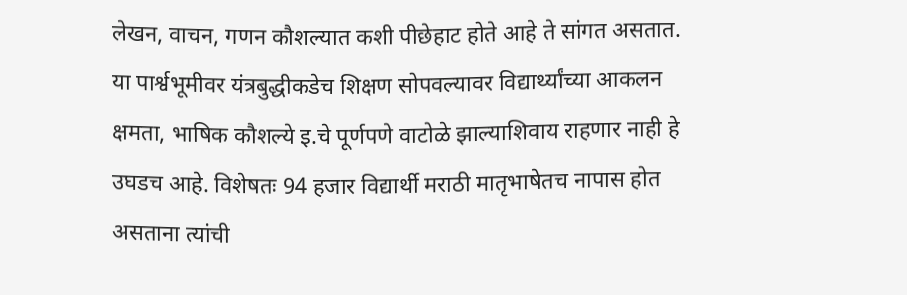लेखन, वाचन, गणन कौशल्यात कशी पीछेहाट होते आहे ते सांगत असतात. या पार्श्वभूमीवर यंत्रबुद्धीकडेच शिक्षण सोपवल्यावर विद्यार्थ्यांच्या आकलन क्षमता, भाषिक कौशल्ये इ.चे पूर्णपणे वाटोळे झाल्याशिवाय राहणार नाही हे उघडच आहे. विशेषतः 94 हजार विद्यार्थी मराठी मातृभाषेतच नापास होत असताना त्यांची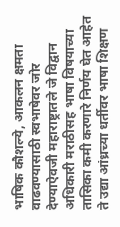भाषिक कौशल्ये, आकलन क्षमता वाढवण्यासाठी स्वभाषेवर जोर देण्याऐवजी महाराष्ट्रातले जे विद्वान अधिकारी मराठीसह भाषा विषयाच्या तासिका कमी करणारे निर्णय घेत आहेत ते उद्या आंध्रच्या धर्तीवर भाषा शिक्षण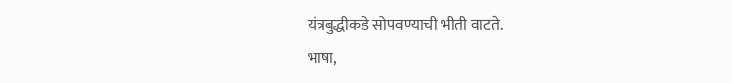यंत्रबुद्धीकडे सोपवण्याची भीती वाटते.
भाषा,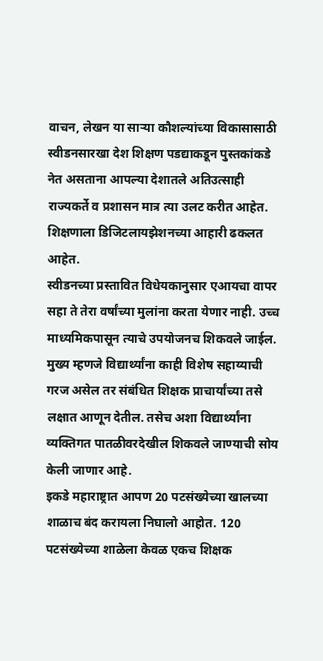वाचन, लेखन या साऱ्या कौशल्यांच्या विकासासाठी स्वीडनसारखा देश शिक्षण पडद्याकडून पुस्तकांकडे नेत असताना आपल्या देशातले अतिउत्साही राज्यकर्ते व प्रशासन मात्र त्या उलट करीत आहेत. शिक्षणाला डिजिटलायझेशनच्या आहारी ढकलत आहेत.
स्वीडनच्या प्रस्तावित विधेयकानुसार एआयचा वापर सहा ते तेरा वर्षांच्या मुलांना करता येणार नाही. उच्च माध्यमिकपासून त्याचे उपयोजनच शिकवले जाईल. मुख्य म्हणजे विद्यार्थ्यांना काही विशेष सहाय्याची गरज असेल तर संबंधित शिक्षक प्राचार्यांच्या तसे लक्षात आणून देतील. तसेच अशा विद्यार्थ्यांना व्यक्तिगत पातळीवरदेखील शिकवले जाण्याची सोय केली जाणार आहे.
इकडे महाराष्ट्रात आपण 20 पटसंख्येच्या खालच्या शाळाच बंद करायला निघालो आहोत. 120 पटसंख्येच्या शाळेला केवळ एकच शिक्षक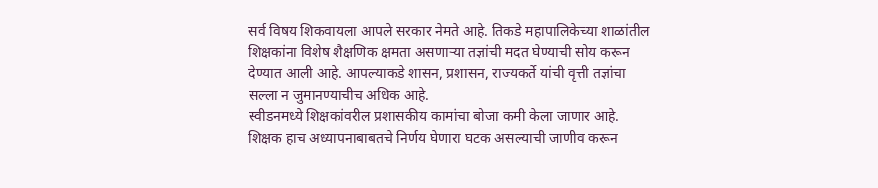सर्व विषय शिकवायला आपले सरकार नेमते आहे. तिकडे महापालिकेच्या शाळांतील शिक्षकांना विशेष शैक्षणिक क्षमता असणाऱ्या तज्ञांची मदत घेण्याची सोय करून देण्यात आली आहे. आपल्याकडे शासन, प्रशासन, राज्यकर्ते यांची वृत्ती तज्ञांचा सल्ला न जुमानण्याचीच अधिक आहे.
स्वीडनमध्ये शिक्षकांवरील प्रशासकीय कामांचा बोजा कमी केला जाणार आहे. शिक्षक हाच अध्यापनाबाबतचे निर्णय घेणारा घटक असल्याची जाणीव करून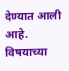देण्यात आली आहे. विषयाच्या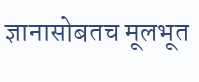ज्ञानासोबतच मूलभूत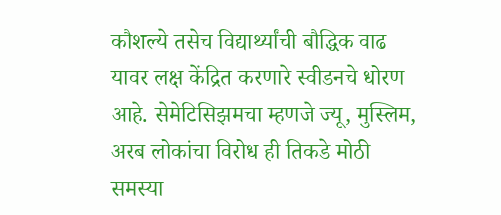कौशल्ये तसेच विद्यार्थ्यांची बौद्धिक वाढ यावर लक्ष केंद्रित करणारे स्वीडनचे धोरण आहे. सेमेटिसिझमचा म्हणजे ज्यू, मुस्लिम, अरब लोकांचा विरोध ही तिकडे मोठी समस्या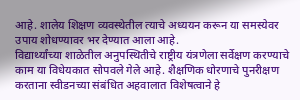आहे. शालेय शिक्षण व्यवस्थेतील त्याचे अध्ययन करून या समस्येवर उपाय शोधण्यावर भर देण्यात आला आहे.
विद्यार्थ्यांच्या शाळेतील अनुपस्थितीचे राष्ट्रीय यंत्रणेला सर्वेक्षण करण्याचे काम या विधेयकात सोपवले गेले आहे. शैक्षणिक धोरणाचे पुनरीक्षण करताना स्वीडनच्या संबंधित अहवालात विशेषत्वाने हे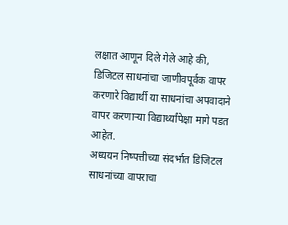लक्षात आणून दिले गेले आहे की, डिजिटल साधनांचा जाणीवपूर्वक वापर करणारे विद्यार्थी या साधनांचा अपवादाने वापर करणाऱ्या विद्यार्थ्यांपेक्षा मागे पडत आहेत.
अध्ययन निष्पत्तीच्या संदर्भात डिजिटल साधनांच्या वापराचा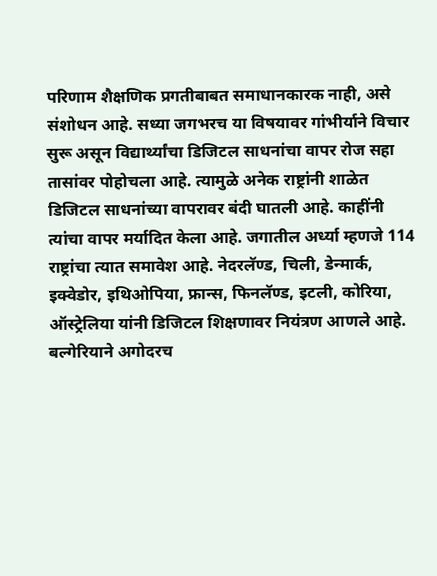परिणाम शैक्षणिक प्रगतीबाबत समाधानकारक नाही, असे संशोधन आहे. सध्या जगभरच या विषयावर गांभीर्याने विचार सुरू असून विद्यार्थ्यांचा डिजिटल साधनांचा वापर रोज सहा तासांवर पोहोचला आहे. त्यामुळे अनेक राष्ट्रांनी शाळेत डिजिटल साधनांच्या वापरावर बंदी घातली आहे. काहींनी त्यांचा वापर मर्यादित केला आहे. जगातील अर्ध्या म्हणजे 114 राष्ट्रांचा त्यात समावेश आहे. नेदरलॅण्ड, चिली, डेन्मार्क, इक्वेडोर, इथिओपिया, फ्रान्स, फिनलॅण्ड, इटली, कोरिया, ऑस्ट्रेलिया यांनी डिजिटल शिक्षणावर नियंत्रण आणले आहे. बल्गेरियाने अगोदरच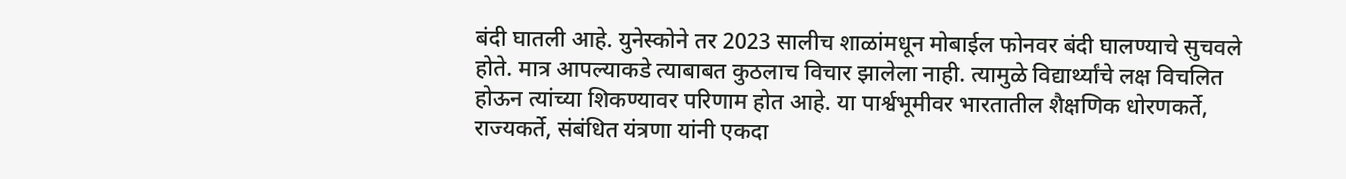बंदी घातली आहे. युनेस्कोने तर 2023 सालीच शाळांमधून मोबाईल फोनवर बंदी घालण्याचे सुचवले होते. मात्र आपल्याकडे त्याबाबत कुठलाच विचार झालेला नाही. त्यामुळे विद्यार्थ्यांचे लक्ष विचलित होऊन त्यांच्या शिकण्यावर परिणाम होत आहे. या पार्श्वभूमीवर भारतातील शैक्षणिक धोरणकर्ते, राज्यकर्ते, संबंधित यंत्रणा यांनी एकदा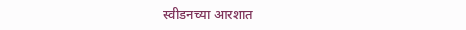स्वीडनच्या आरशात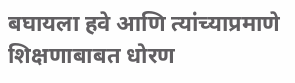बघायला हवे आणि त्यांच्याप्रमाणे शिक्षणाबाबत धोरण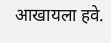आखायला हवे.